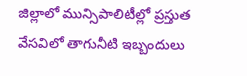జిల్లాలో మున్సిపాలిటీల్లో ప్రస్తుత వేసవిలో తాగునీటి ఇబ్బందులు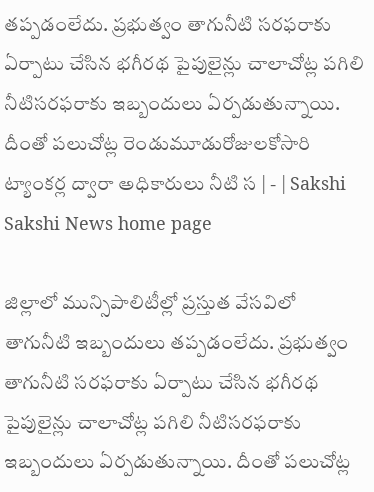తప్పడంలేదు. ప్రభుత్వం తాగునీటి సరఫరాకు ఏర్పాటు చేసిన భగీరథ పైపులైన్లు చాలాచోట్ల పగిలి నీటిసరఫరాకు ఇబ్బందులు ఏర్పడుతున్నాయి. దీంతో పలుచోట్ల రెండుమూడురోజులకోసారి ట్యాంకర్ల ద్వారా అధికారులు నీటి స | - | Sakshi
Sakshi News home page

జిల్లాలో మున్సిపాలిటీల్లో ప్రస్తుత వేసవిలో తాగునీటి ఇబ్బందులు తప్పడంలేదు. ప్రభుత్వం తాగునీటి సరఫరాకు ఏర్పాటు చేసిన భగీరథ పైపులైన్లు చాలాచోట్ల పగిలి నీటిసరఫరాకు ఇబ్బందులు ఏర్పడుతున్నాయి. దీంతో పలుచోట్ల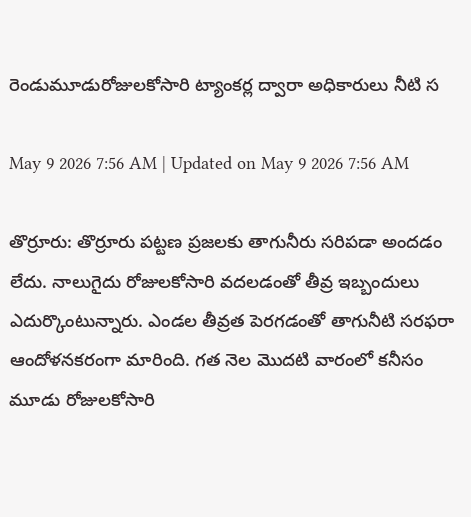రెండుమూడురోజులకోసారి ట్యాంకర్ల ద్వారా అధికారులు నీటి స

May 9 2026 7:56 AM | Updated on May 9 2026 7:56 AM

తొర్రూరు: తొర్రూరు పట్టణ ప్రజలకు తాగునీరు సరిపడా అందడం లేదు. నాలుగైదు రోజులకోసారి వదలడంతో తీవ్ర ఇబ్బందులు ఎదుర్కొంటున్నారు. ఎండల తీవ్రత పెరగడంతో తాగునీటి సరఫరా ఆందోళనకరంగా మారింది. గత నెల మొదటి వారంలో కనీసం మూడు రోజులకోసారి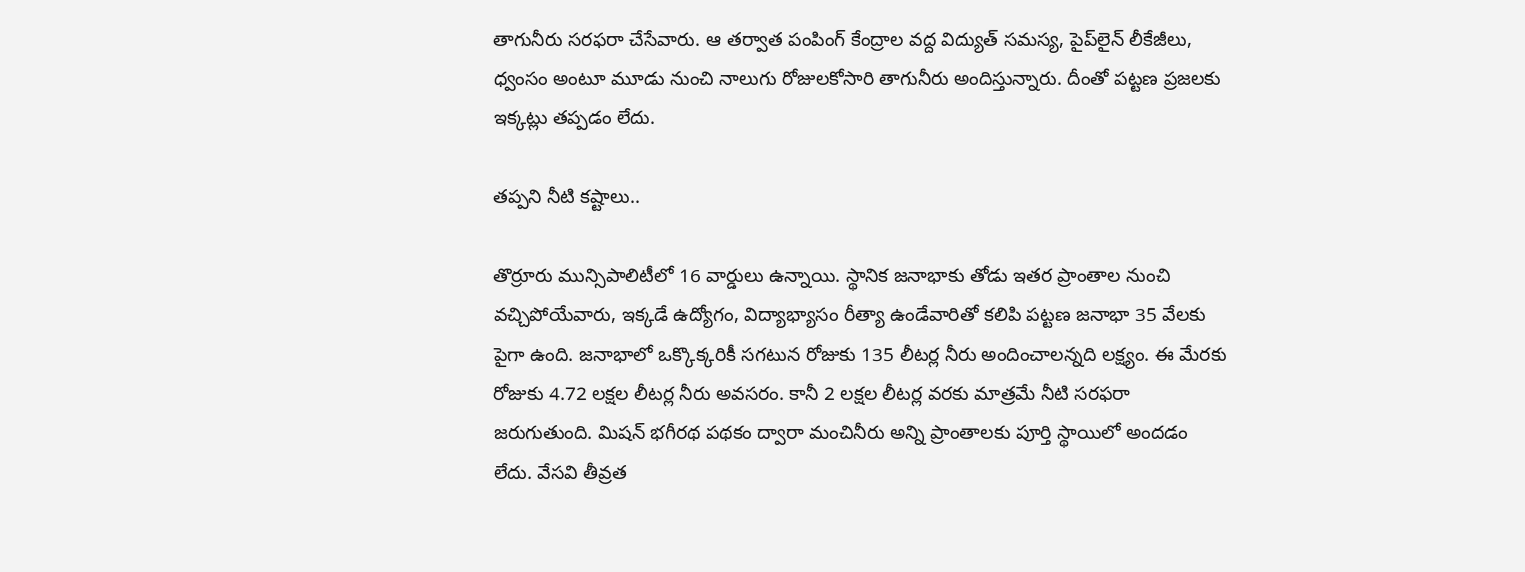తాగునీరు సరఫరా చేసేవారు. ఆ తర్వాత పంపింగ్‌ కేంద్రాల వద్ద విద్యుత్‌ సమస్య, పైప్‌లైన్‌ లీకేజీలు, ధ్వంసం అంటూ మూడు నుంచి నాలుగు రోజులకోసారి తాగునీరు అందిస్తున్నారు. దీంతో పట్టణ ప్రజలకు ఇక్కట్లు తప్పడం లేదు.

తప్పని నీటి కష్టాలు..

తొర్రూరు మున్సిపాలిటీలో 16 వార్డులు ఉన్నాయి. స్థానిక జనాభాకు తోడు ఇతర ప్రాంతాల నుంచి వచ్చిపోయేవారు, ఇక్కడే ఉద్యోగం, విద్యాభ్యాసం రీత్యా ఉండేవారితో కలిపి పట్టణ జనాభా 35 వేలకు పైగా ఉంది. జనాభాలో ఒక్కొక్కరికీ సగటున రోజుకు 135 లీటర్ల నీరు అందించాలన్నది లక్ష్యం. ఈ మేరకు రోజుకు 4.72 లక్షల లీటర్ల నీరు అవసరం. కానీ 2 లక్షల లీటర్ల వరకు మాత్రమే నీటి సరఫరా జరుగుతుంది. మిషన్‌ భగీరథ పథకం ద్వారా మంచినీరు అన్ని ప్రాంతాలకు పూర్తి స్థాయిలో అందడం లేదు. వేసవి తీవ్రత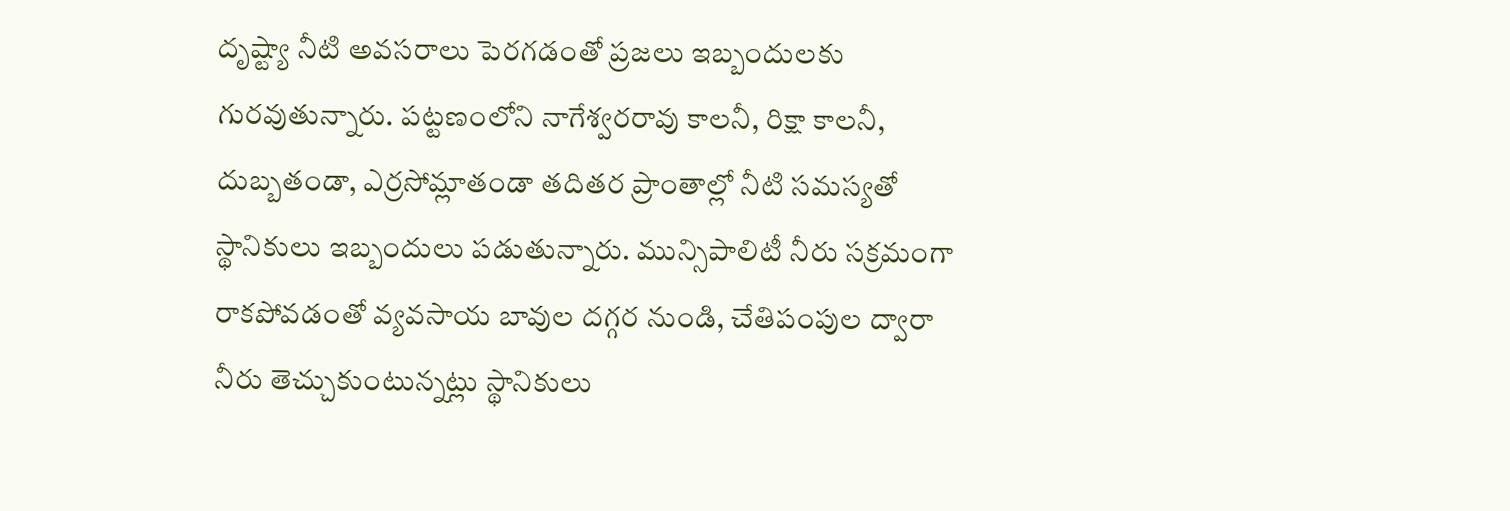దృష్ట్యా నీటి అవసరాలు పెరగడంతో ప్రజలు ఇబ్బందులకు గురవుతున్నారు. పట్టణంలోని నాగేశ్వరరావు కాలనీ, రిక్షా కాలనీ, దుబ్బతండా, ఎర్రసోమ్లాతండా తదితర ప్రాంతాల్లో నీటి సమస్యతో స్థానికులు ఇబ్బందులు పడుతున్నారు. మున్సిపాలిటీ నీరు సక్రమంగా రాకపోవడంతో వ్యవసాయ బావుల దగ్గర నుండి, చేతిపంపుల ద్వారా నీరు తెచ్చుకుంటున్నట్లు స్థానికులు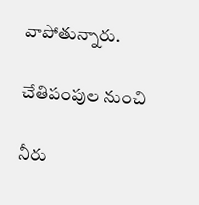వాపోతున్నారు.

చేతిపంపుల నుంచి

నీరు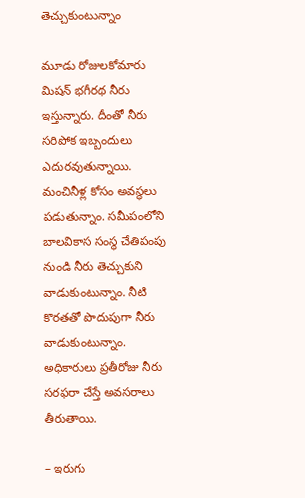తెచ్చుకుంటున్నాం

మూడు రోజులకోమారు మిషన్‌ భగీరథ నీరు ఇస్తున్నారు. దీంతో నీరు సరిపోక ఇబ్బందులు ఎదురవుతున్నాయి. మంచినీళ్ల కోసం అవస్థలు పడుతున్నాం. సమీపంలోని బాలవికాస సంస్థ చేతిపంపు నుండి నీరు తెచ్చుకుని వాడుకుంటున్నాం. నీటి కొరతతో పొదుపుగా నీరు వాడుకుంటున్నాం. అధికారులు ప్రతీరోజు నీరు సరఫరా చేస్తే అవసరాలు తీరుతాయి.

– ఇరుగు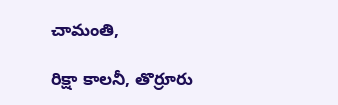చామంతి,

రిక్షా కాలనీ, తొర్రూరు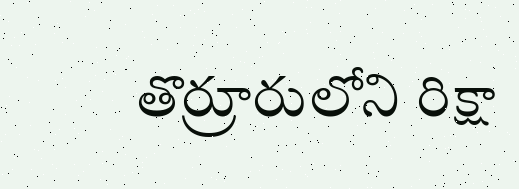తొర్రూరులోని రిక్షా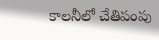కాలనీలో చేతిపంపు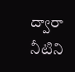ద్వారా నీటిని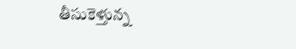తీసుకెళ్తున్న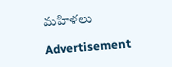మహిళలు

Advertisement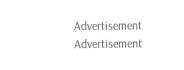Advertisement
Advertisement